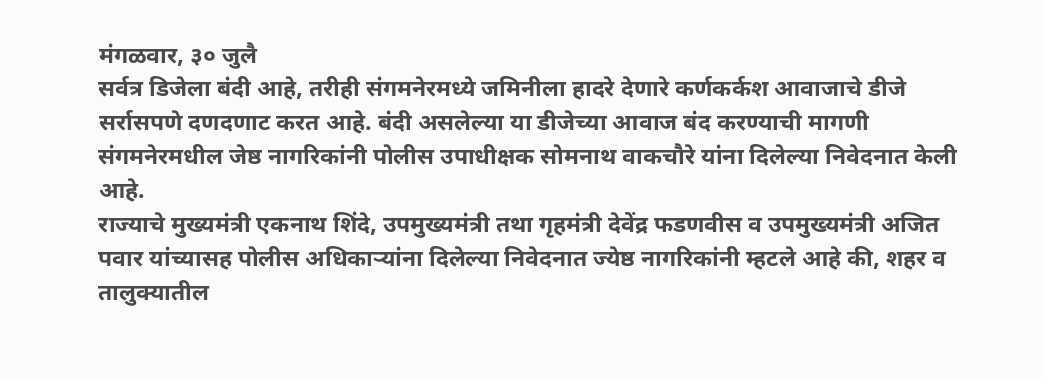मंगळवार, ३० जुलै
सर्वत्र डिजेला बंदी आहे, तरीही संगमनेरमध्ये जमिनीला हादरे देणारे कर्णकर्कश आवाजाचे डीजे सर्रासपणे दणदणाट करत आहे. बंदी असलेल्या या डीजेच्या आवाज बंद करण्याची मागणी संगमनेरमधील जेष्ठ नागरिकांनी पोलीस उपाधीक्षक सोमनाथ वाकचौरे यांना दिलेल्या निवेदनात केली आहे.
राज्याचे मुख्यमंत्री एकनाथ शिंदे, उपमुख्यमंत्री तथा गृहमंत्री देवेंद्र फडणवीस व उपमुख्यमंत्री अजित पवार यांच्यासह पोलीस अधिकाऱ्यांना दिलेल्या निवेदनात ज्येष्ठ नागरिकांनी म्हटले आहे की, शहर व तालुक्यातील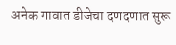अनेक गावात डीजेचा दणदणात सुरू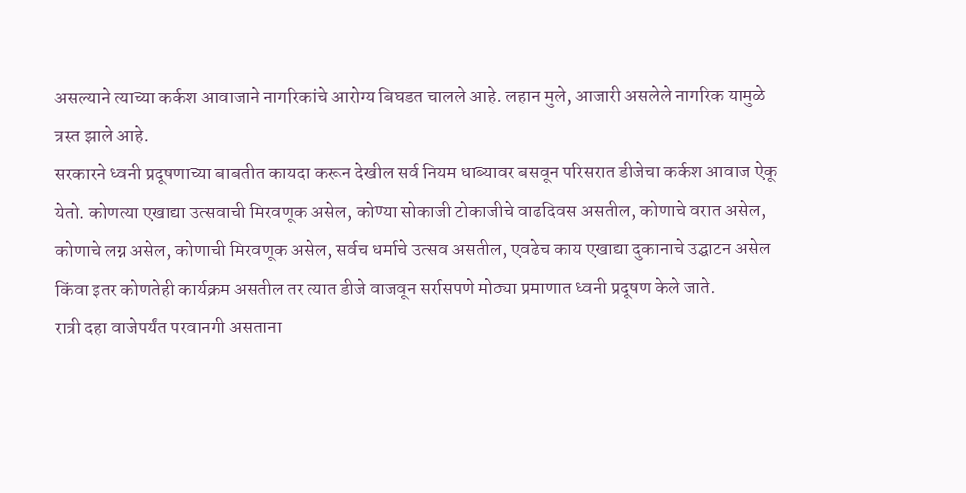असल्याने त्याच्या कर्कश आवाजाने नागरिकांचे आरोग्य बिघडत चालले आहे. लहान मुले, आजारी असलेले नागरिक यामुळे त्रस्त झाले आहे.
सरकारने ध्वनी प्रदूषणाच्या बाबतीत कायदा करून देखील सर्व नियम धाब्यावर बसवून परिसरात डीजेचा कर्कश आवाज ऐकू येतो. कोणत्या एखाद्या उत्सवाची मिरवणूक असेल, कोण्या सोकाजी टोकाजीचे वाढदिवस असतील, कोणाचे वरात असेल, कोणाचे लग्न असेल, कोणाची मिरवणूक असेल, सर्वच धर्माचे उत्सव असतील, एवढेच काय एखाद्या दुकानाचे उद्घाटन असेल किंवा इतर कोणतेही कार्यक्रम असतील तर त्यात डीजे वाजवून सर्रासपणे मोठ्या प्रमाणात ध्वनी प्रदूषण केले जाते.
रात्री दहा वाजेपर्यंत परवानगी असताना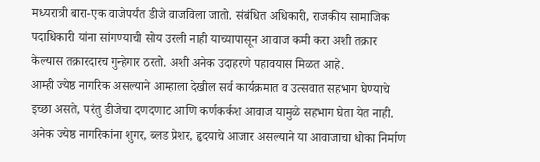मध्यरात्री बारा-एक वाजेपर्यंत डीजे वाजविला जातो. संबंधित अधिकारी, राजकीय सामाजिक पदाधिकारी यांना सांगण्याची सोय उरली नाही याच्यापासून आवाज कमी करा अशी तक्रार केल्यास तक्रारदारच गुन्हेगार ठरतो. अशी अनेक उदाहरणे पहावयास मिळत आहे.
आम्ही ज्येष्ठ नागरिक असल्याने आम्हाला देखील सर्व कार्यक्रमात व उत्सवात सहभाग घेण्याचे इच्छा असते, परंतु डीजेचा दणदणाट आणि कर्णकर्कश आवाज यामुळे सहभाग घेता येत नाही. अनेक ज्येष्ठ नागरिकांना शुगर, ब्लड प्रेशर, हृदयाचे आजार असल्याने या आवाजाचा धोका निर्माण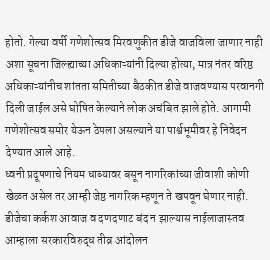होतो. गेल्या वर्षी गणेशोत्सव मिरवणुकीत डीजे वाजविला जाणार नाही अशा सूचना जिल्ह्याच्या अधिकाऱ्यांनी दिल्या होत्या, मात्र नंतर वरिष्ठ अधिकाऱ्यांनीच शांतता समितीच्या बैठकीत डीजे वाजवण्यास परवानगी दिली जाईल असे घोषित केल्याने लोक अचंबित झाले होते. आगामी गणेशोत्सव समोर येऊन ठेपला असल्याने या पार्श्वभूमीवर हे निवेदन देण्यात आले आहे.
ध्वनी प्रदूषणाचे नियम धाब्यावर बसून नागरिकांच्या जीवाशी कोणी खेळत असेल तर आम्ही जेष्ठ नागरिक म्हणून ते खपवून घेणार नाही. डीजेचा कर्कश आवाज व दणदणाट बंद न झाल्यास नाईलाजास्तव आम्हाला सरकारविरुद्ध तीव्र आंदोलन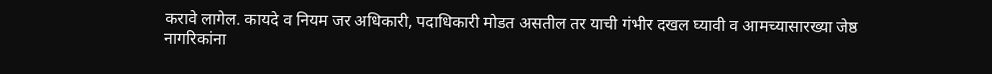करावे लागेल. कायदे व नियम जर अधिकारी, पदाधिकारी मोडत असतील तर याची गंभीर दखल घ्यावी व आमच्यासारख्या जेष्ठ नागरिकांना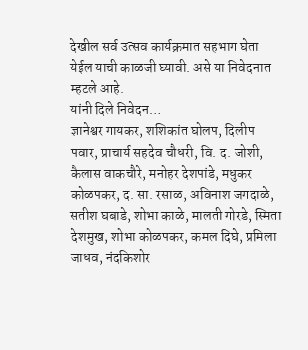देखील सर्व उत्सव कार्यक्रमात सहभाग घेता येईल याची काळजी घ्यावी. असे या निवेदनात म्हटले आहे.
यांनी दिले निवेदन…
ज्ञानेश्वर गायकर, शशिकांत घोलप, दिलीप पवार, प्राचार्य सहदेव चौधरी, वि. द. जोशी, कैलास वाकचौरे, मनोहर देशपांडे, मधुकर कोळपकर, द. सा. रसाळ, अविनाश जगदाळे, सतीश घबाडे, शोभा काळे, मालती गोरडे, स्मिता देशमुख, शोभा कोळपकर, कमल दिघे, प्रमिला जाधव, नंदकिशोर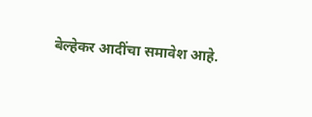बेल्हेकर आदींचा समावेश आहे.